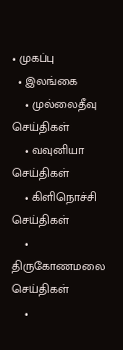• முகப்பு
  • இலங்கை
    • முல்லைதீவு செய்திகள்
    • வவுனியா செய்திகள்
    • கிளிநொச்சி செய்திகள்
    • திருகோணமலை செய்திகள்
    •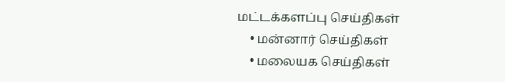மட்டக்களப்பு செய்திகள்
    • மன்னார் செய்திகள்
    • மலையக செய்திகள்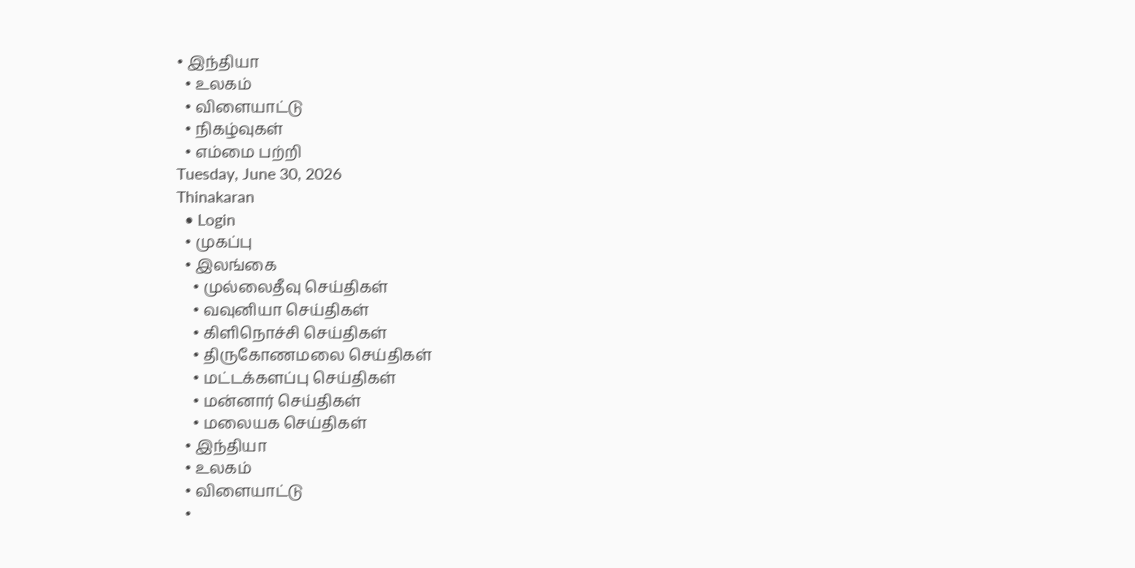• இந்தியா
  • உலகம்
  • விளையாட்டு
  • நிகழ்வுகள்
  • எம்மை பற்றி
Tuesday, June 30, 2026
Thinakaran
  • Login
  • முகப்பு
  • இலங்கை
    • முல்லைதீவு செய்திகள்
    • வவுனியா செய்திகள்
    • கிளிநொச்சி செய்திகள்
    • திருகோணமலை செய்திகள்
    • மட்டக்களப்பு செய்திகள்
    • மன்னார் செய்திகள்
    • மலையக செய்திகள்
  • இந்தியா
  • உலகம்
  • விளையாட்டு
  •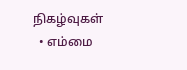நிகழ்வுகள்
  • எம்மை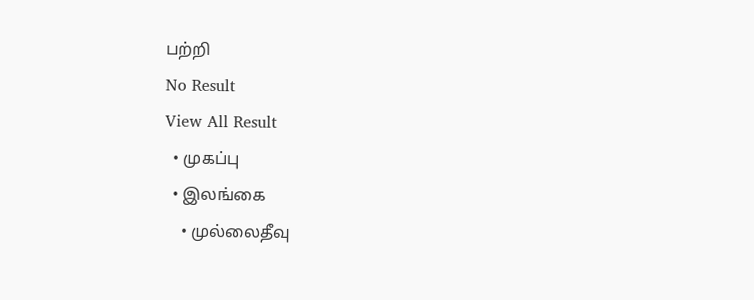பற்றி
No Result
View All Result
  • முகப்பு
  • இலங்கை
    • முல்லைதீவு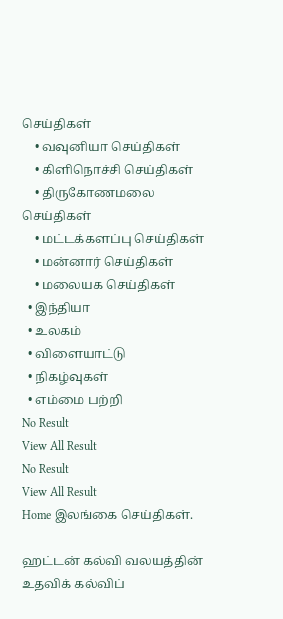செய்திகள்
    • வவுனியா செய்திகள்
    • கிளிநொச்சி செய்திகள்
    • திருகோணமலை செய்திகள்
    • மட்டக்களப்பு செய்திகள்
    • மன்னார் செய்திகள்
    • மலையக செய்திகள்
  • இந்தியா
  • உலகம்
  • விளையாட்டு
  • நிகழ்வுகள்
  • எம்மை பற்றி
No Result
View All Result
No Result
View All Result
Home இலங்கை செய்திகள்.

ஹட்டன் கல்வி வலயத்தின் உதவிக் கல்விப்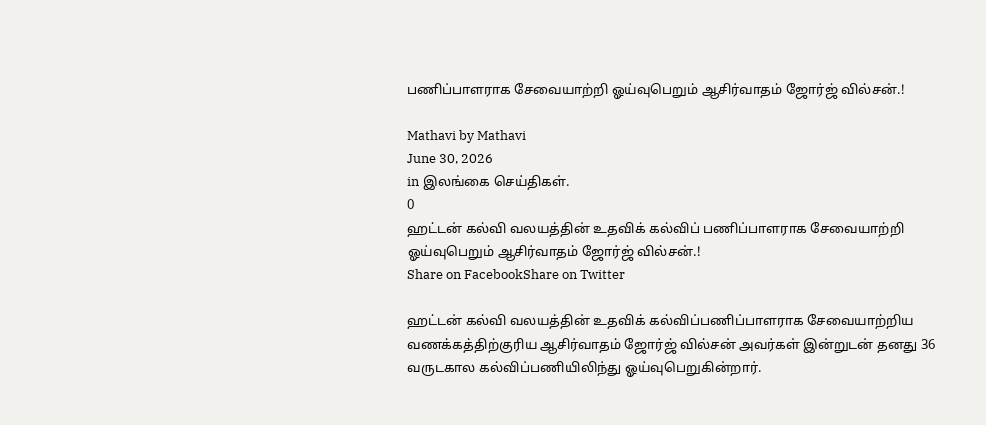பணிப்பாளராக சேவையாற்றி ஓய்வுபெறும் ஆசிர்வாதம் ஜோர்ஜ் வில்சன்.!

Mathavi by Mathavi
June 30, 2026
in இலங்கை செய்திகள்.
0
ஹட்டன் கல்வி வலயத்தின் உதவிக் கல்விப் பணிப்பாளராக சேவையாற்றி ஓய்வுபெறும் ஆசிர்வாதம் ஜோர்ஜ் வில்சன்.!
Share on FacebookShare on Twitter

ஹட்டன் கல்வி வலயத்தின் உதவிக் கல்விப்பணிப்பாளராக சேவையாற்றிய வணக்கத்திற்குரிய ஆசிர்வாதம் ஜோர்ஜ் வில்சன் அவர்கள் இன்றுடன் தனது 36 வருடகால கல்விப்பணியிலிந்து ஓய்வுபெறுகின்றார்.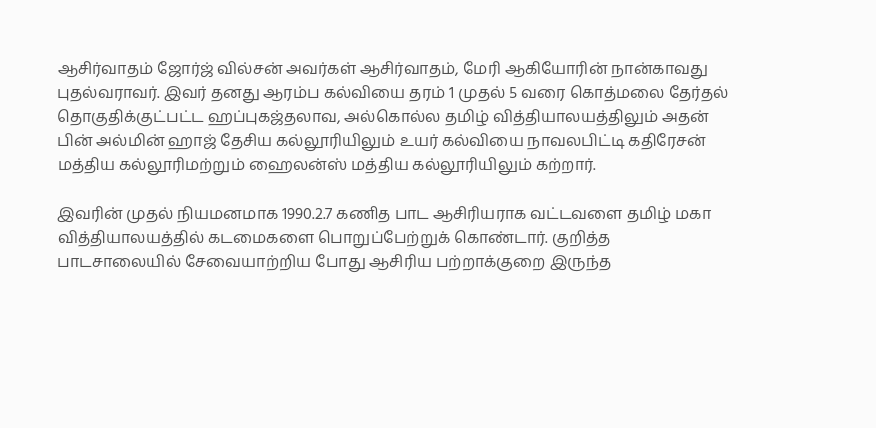ஆசிர்வாதம் ஜோர்ஜ் வில்சன் அவர்கள் ஆசிர்வாதம், மேரி ஆகியோரின் நான்காவது புதல்வராவர். இவர் தனது ஆரம்ப கல்வியை தரம் 1 முதல் 5 வரை கொத்மலை தேர்தல் தொகுதிக்குட்பட்ட ஹப்புகஜ்தலாவ, அல்கொல்ல தமிழ் வித்தியாலயத்திலும் அதன் பின் அல்மின் ஹாஜ் தேசிய கல்லூரியிலும் உயர் கல்வியை நாவலபிட்டி கதிரேசன் மத்திய கல்லூரிமற்றும் ஹைலன்ஸ் மத்திய கல்லூரியிலும் கற்றார்.

இவரின் முதல் நியமனமாக 1990.2.7 கணித பாட ஆசிரியராக வட்டவளை தமிழ் மகா வித்தியாலயத்தில் கடமைகளை பொறுப்பேற்றுக் கொண்டார். குறித்த பாடசாலையில் சேவையாற்றிய போது ஆசிரிய பற்றாக்குறை இருந்த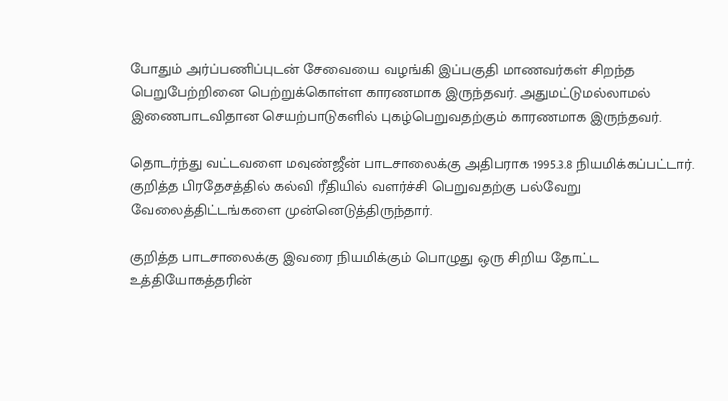போதும் அர்ப்பணிப்புடன் சேவையை வழங்கி இப்பகுதி மாணவர்கள் சிறந்த பெறுபேற்றினை பெற்றுக்கொள்ள காரணமாக இருந்தவர். அதுமட்டுமல்லாமல் இணைபாடவிதான செயற்பாடுகளில் புகழ்பெறுவதற்கும் காரணமாக இருந்தவர்.

தொடர்ந்து வட்டவளை மவுண்ஜீன் பாடசாலைக்கு அதிபராக 1995.3.8 நியமிக்கப்பட்டார். குறித்த பிரதேசத்தில் கல்வி ரீதியில் வளர்ச்சி பெறுவதற்கு பல்வேறு வேலைத்திட்டங்களை முன்னெடுத்திருந்தார்.

குறித்த பாடசாலைக்கு இவரை நியமிக்கும் பொழுது ஒரு சிறிய தோட்ட உத்தியோகத்தரின்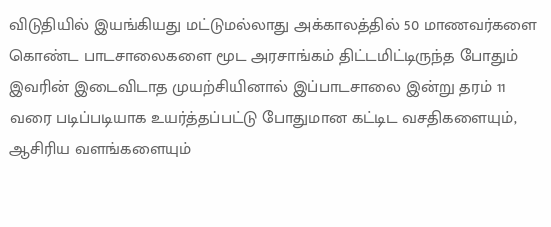விடுதியில் இயங்கியது மட்டுமல்லாது அக்காலத்தில் 50 மாணவர்களை கொண்ட பாடசாலைகளை மூட அரசாங்கம் திட்டமிட்டிருந்த போதும் இவரின் இடைவிடாத முயற்சியினால் இப்பாடசாலை இன்று தரம் 11 வரை படிப்படியாக உயர்த்தப்பட்டு போதுமான கட்டிட வசதிகளையும், ஆசிரிய வளங்களையும்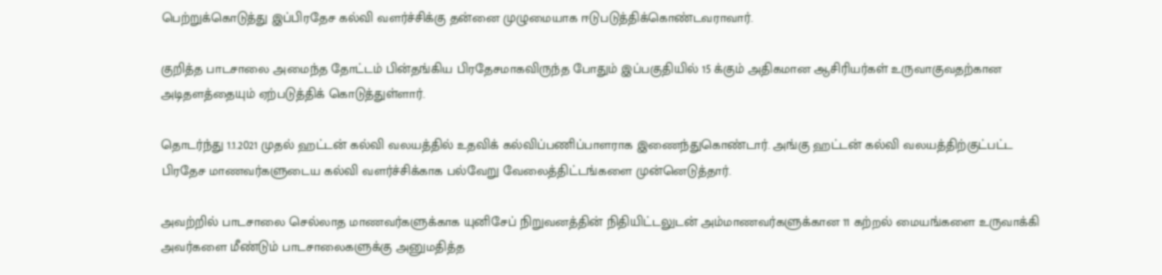பெற்றுக்கொடுத்து இப்பிரதேச கல்வி வளர்ச்சிக்கு தன்னை முழுமையாக ஈடுபடுத்திக்கொண்டவராவார்.

குறித்த பாடசாலை அமைந்த தோட்டம் பின்தங்கிய பிரதேசமாகவிருந்த போதும் இப்பகுதியில் 15 க்கும் அதிகமான ஆசிரியர்கள் உருவாகுவதற்கான அடிதளத்தையும் ஏற்படுத்திக் கொடுத்துள்ளார்.

தொடர்ந்து 1.1.2021 முதல் ஹட்டன் கல்வி வலயத்தில் உதவிக் கல்விப்பணிப்பாளராக இணைந்துகொண்டார். அங்கு ஹட்டன் கல்வி வலயத்திற்குட்பட்ட பிரதேச மாணவர்களுடைய கல்வி வளர்ச்சிக்காக பல்வேறு வேலைத்திட்டங்களை முன்னெடுத்தார்.

அவற்றில் பாடசாலை செல்லாத மாணவர்களுக்காக யுனிசேப் நிறுவனத்தின் நிதியிட்டலுடன் அம்மாணவர்களுக்கான 11 கற்றல் மையங்களை உருவாக்கி அவர்களை மீண்டும் பாடசாலைகளுக்கு அனுமதித்த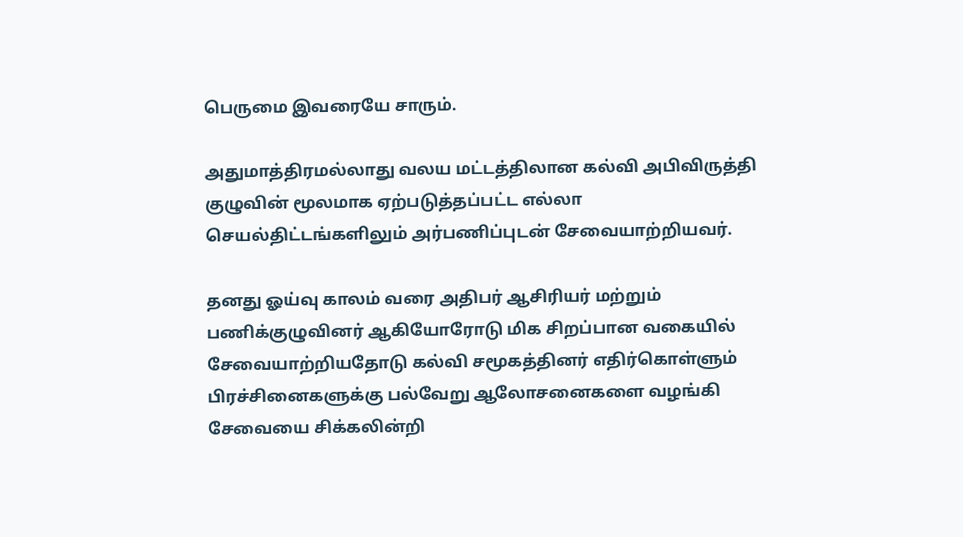பெருமை இவரையே சாரும்.

அதுமாத்திரமல்லாது வலய மட்டத்திலான கல்வி அபிவிருத்தி குழுவின் மூலமாக ஏற்படுத்தப்பட்ட எல்லா செயல்திட்டங்களிலும் அர்பணிப்புடன் சேவையாற்றியவர்.

தனது ஓய்வு காலம் வரை அதிபர் ஆசிரியர் மற்றும் பணிக்குழுவினர் ஆகியோரோடு மிக சிறப்பான வகையில் சேவையாற்றியதோடு கல்வி சமூகத்தினர் எதிர்கொள்ளும் பிரச்சினைகளுக்கு பல்வேறு ஆலோசனைகளை வழங்கி சேவையை சிக்கலின்றி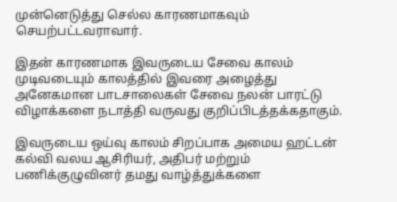முன்னெடுத்து செல்ல காரணமாகவும் செயற்பட்டவராவார்.

இதன் காரணமாக இவருடைய சேவை காலம் முடிவடையும் காலத்தில் இவரை அழைத்து அனேகமான பாடசாலைகள் சேவை நலன் பாரட்டு விழாக்களை நடாத்தி வருவது குறிப்பிடத்தக்கதாகும்.

இவருடைய ஒய்வு காலம் சிறப்பாக அமைய ஹட்டன் கல்வி வலய ஆசிரியர், அதிபர் மற்றும் பணிக்குழுவினர் தமது வாழ்த்துக்களை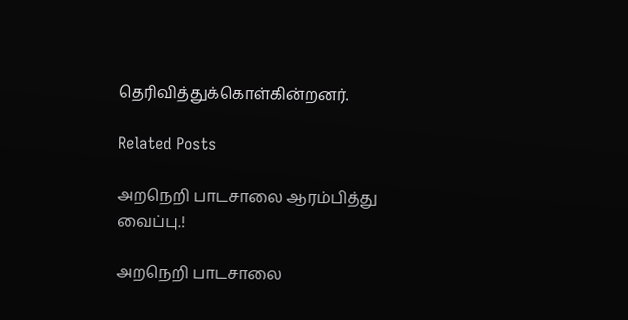தெரிவித்துக்கொள்கின்றனர்.

Related Posts

அறநெறி பாடசாலை ஆரம்பித்து வைப்பு.!

அறநெறி பாடசாலை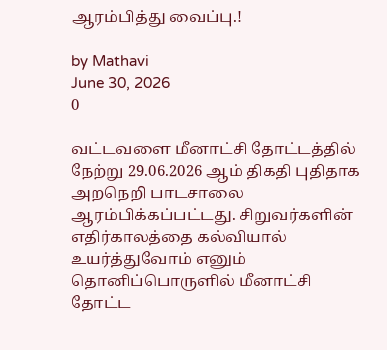ஆரம்பித்து வைப்பு.!

by Mathavi
June 30, 2026
0

வட்டவளை மீனாட்சி தோட்டத்தில் நேற்று 29.06.2026 ஆம் திகதி புதிதாக அறநெறி பாடசாலை ஆரம்பிக்கப்பட்டது. சிறுவர்களின் எதிர்காலத்தை கல்வியால் உயர்த்துவோம் எனும் தொனிப்பொருளில் மீனாட்சி தோட்ட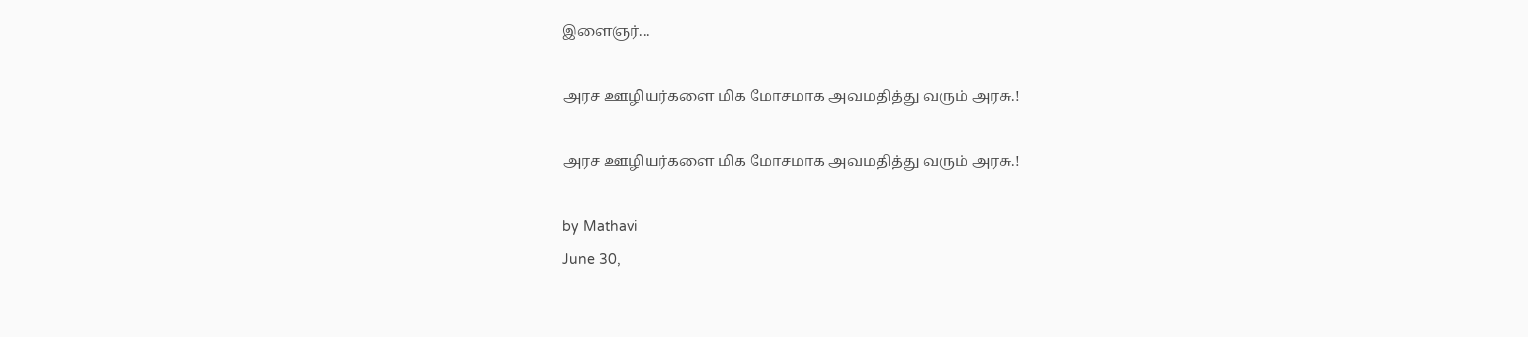இளைஞர்...

அரச ஊழியர்களை மிக மோசமாக அவமதித்து வரும் அரசு.!

அரச ஊழியர்களை மிக மோசமாக அவமதித்து வரும் அரசு.!

by Mathavi
June 30,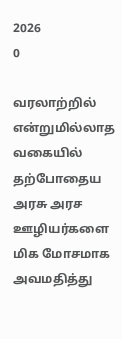2026
0

வரலாற்றில் என்றுமில்லாத வகையில் தற்போதைய அரசு அரச ஊழியர்களை மிக மோசமாக அவமதித்து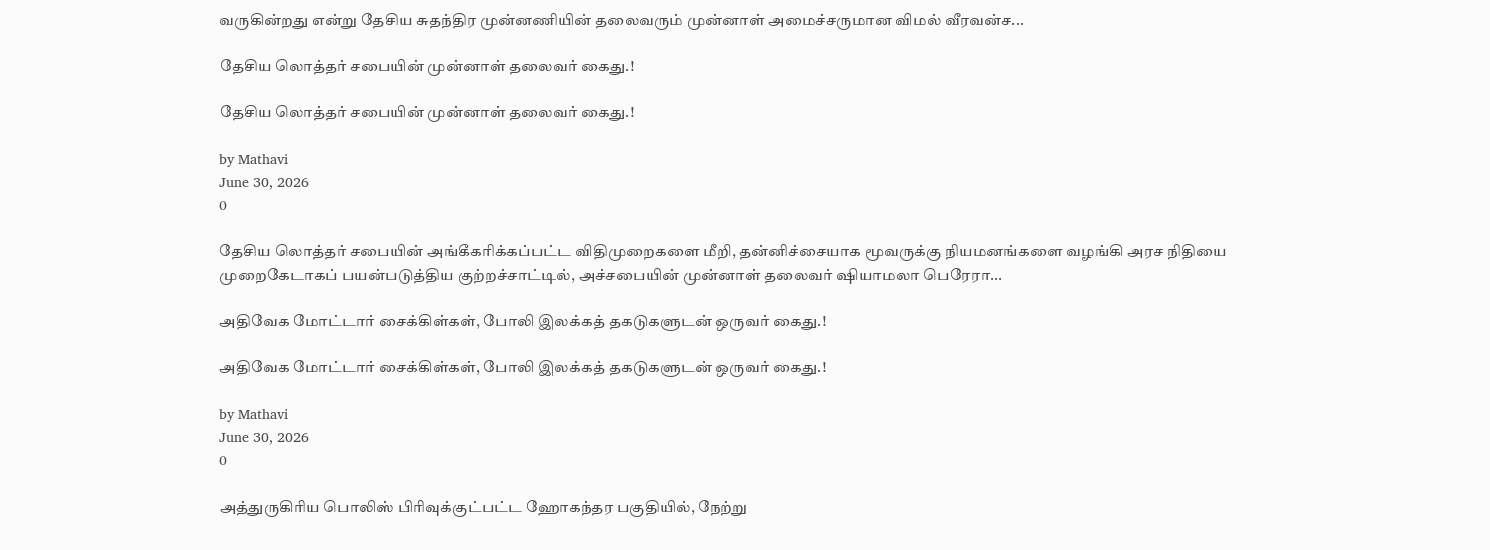வருகின்றது என்று தேசிய சுதந்திர முன்னணியின் தலைவரும் முன்னாள் அமைச்சருமான விமல் வீரவன்ச...

தேசிய லொத்தர் சபையின் முன்னாள் தலைவர் கைது.!

தேசிய லொத்தர் சபையின் முன்னாள் தலைவர் கைது.!

by Mathavi
June 30, 2026
0

தேசிய லொத்தர் சபையின் அங்கீகரிக்கப்பட்ட விதிமுறைகளை மீறி, தன்னிச்சையாக மூவருக்கு நியமனங்களை வழங்கி அரச நிதியை முறைகேடாகப் பயன்படுத்திய குற்றச்சாட்டில், அச்சபையின் முன்னாள் தலைவர் ஷியாமலா பெரேரா...

அதிவேக மோட்டார் சைக்கிள்கள், போலி இலக்கத் தகடுகளுடன் ஒருவர் கைது.!

அதிவேக மோட்டார் சைக்கிள்கள், போலி இலக்கத் தகடுகளுடன் ஒருவர் கைது.!

by Mathavi
June 30, 2026
0

அத்துருகிரிய பொலிஸ் பிரிவுக்குட்பட்ட ஹோகந்தர பகுதியில், நேற்று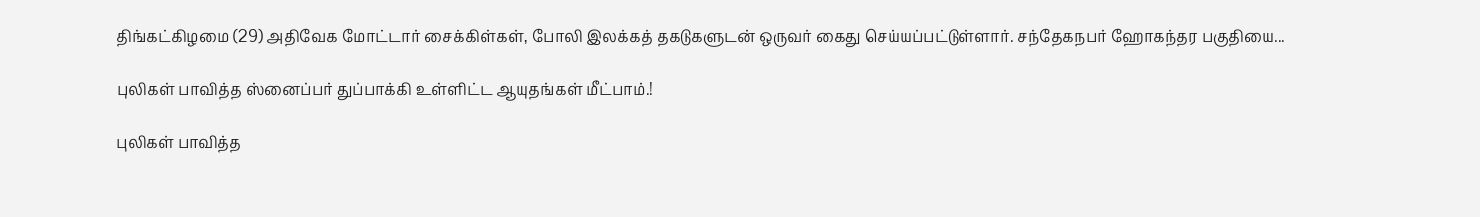திங்கட்கிழமை (29) அதிவேக மோட்டார் சைக்கிள்கள், போலி இலக்கத் தகடுகளுடன் ஒருவர் கைது செய்யப்பட்டுள்ளார். சந்தேகநபர் ஹோகந்தர பகுதியை...

புலிகள் பாவித்த ஸ்னைப்பர் துப்பாக்கி உள்ளிட்ட ஆயுதங்கள் மீட்பாம்.!

புலிகள் பாவித்த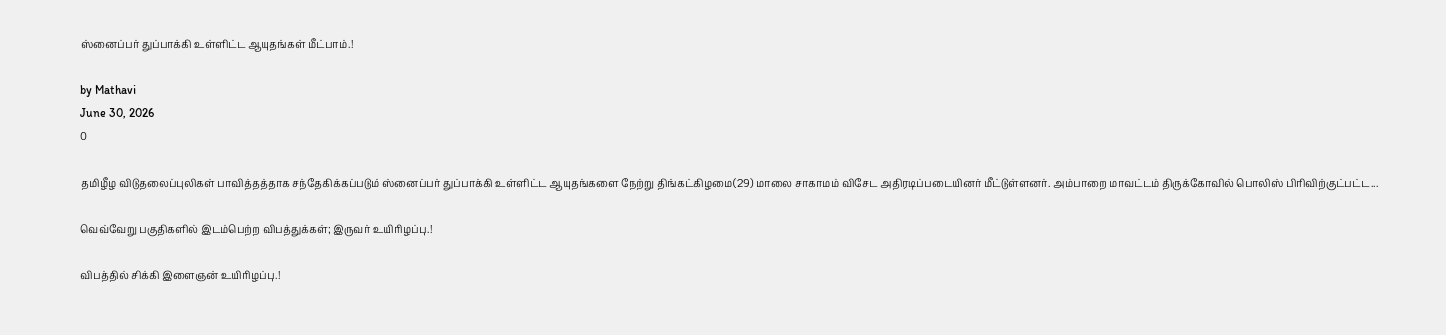ஸ்னைப்பர் துப்பாக்கி உள்ளிட்ட ஆயுதங்கள் மீட்பாம்.!

by Mathavi
June 30, 2026
0

தமிழீழ விடுதலைப்புலிகள் பாவித்தத்தாக சந்தேகிக்கப்படும் ஸ்னைப்பர் துப்பாக்கி உள்ளிட்ட ஆயுதங்களை நேற்று திங்கட்கிழமை(29) மாலை சாகாமம் விசேட அதிரடிப்படையினர் மீட்டுள்ளனர். அம்பாறை மாவட்டம் திருக்கோவில் பொலிஸ் பிரிவிற்குட்பட்ட...

வெவ்வேறு பகுதிகளில் இடம்பெற்ற விபத்துக்கள்; இருவர் உயிரிழப்பு.!

விபத்தில் சிக்கி இளைஞன் உயிரிழப்பு.!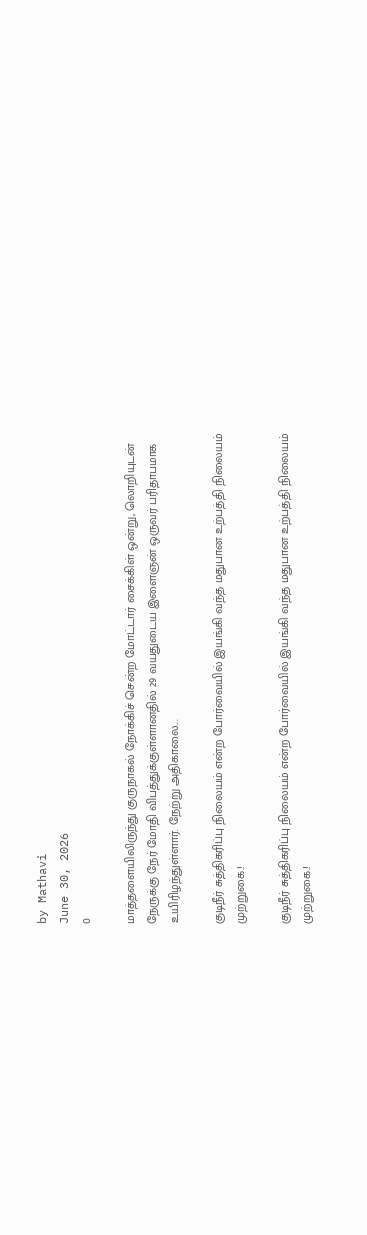by Mathavi
June 30, 2026
0

மாத்தளையிலிருந்து குருநாகல் நோக்கிச் சென்ற மோட்டார் சைக்கிள் ஒன்று, லொறியுடன் நேருக்கு நேர் மோதி விபத்துக்குள்ளானதில் 29 வயதுடைய இளைஞன் ஒருவர் பரிதாபமாக உயிரிழந்துள்ளார். நேற்று அதிகாலை...

குடிநீர் சுத்திகரிப்பு நிலையம் என்ற போர்வையில் இயங்கி வந்த மதுபான உற்பத்தி நிலையம் முற்றுகை.!

குடிநீர் சுத்திகரிப்பு நிலையம் என்ற போர்வையில் இயங்கி வந்த மதுபான உற்பத்தி நிலையம் முற்றுகை.!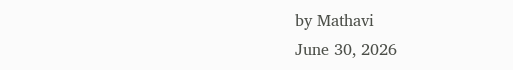by Mathavi
June 30, 2026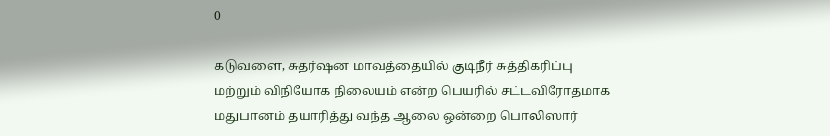0

கடுவளை, சுதர்ஷன மாவத்தையில் குடிநீர் சுத்திகரிப்பு மற்றும் விநியோக நிலையம் என்ற பெயரில் சட்டவிரோதமாக மதுபானம் தயாரித்து வந்த ஆலை ஒன்றை பொலிஸார்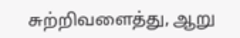சுற்றிவளைத்து, ஆறு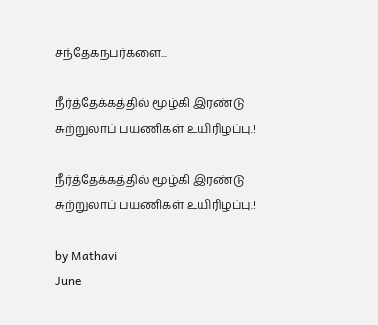சந்தேகநபர்களை...

நீர்த்தேக்கத்தில் மூழ்கி இரண்டு சுற்றுலாப் பயணிகள் உயிரிழப்பு.!

நீர்த்தேக்கத்தில் மூழ்கி இரண்டு சுற்றுலாப் பயணிகள் உயிரிழப்பு.!

by Mathavi
June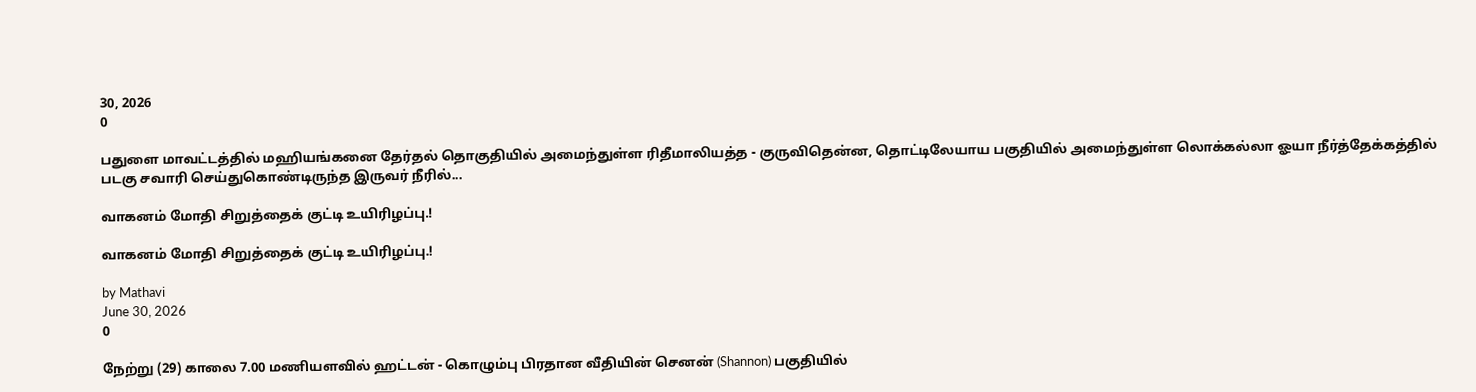30, 2026
0

பதுளை மாவட்டத்தில் மஹியங்கனை தேர்தல் தொகுதியில் அமைந்துள்ள ரிதீமாலியத்த - குருவிதென்ன, தொட்டிலேயாய பகுதியில் அமைந்துள்ள லொக்கல்லா ஓயா நீர்த்தேக்கத்தில் படகு சவாரி செய்துகொண்டிருந்த இருவர் நீரில்...

வாகனம் மோதி சிறுத்தைக் குட்டி உயிரிழப்பு.!

வாகனம் மோதி சிறுத்தைக் குட்டி உயிரிழப்பு.!

by Mathavi
June 30, 2026
0

நேற்று (29) காலை 7.00 மணியளவில் ஹட்டன் - கொழும்பு பிரதான வீதியின் செனன் (Shannon) பகுதியில்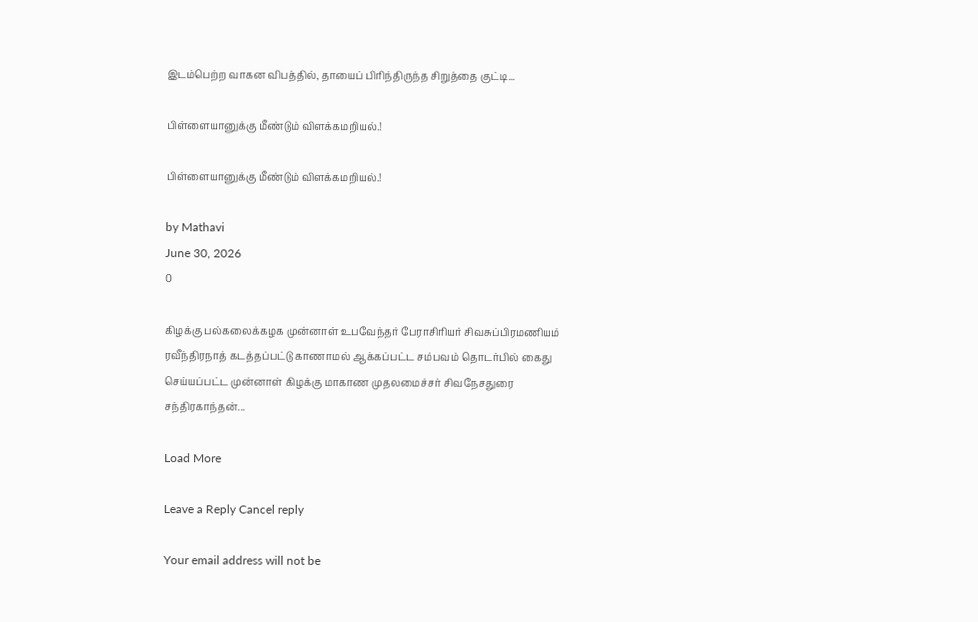இடம்பெற்ற வாகன விபத்தில், தாயைப் பிரிந்திருந்த சிறுத்தை குட்டி...

பிள்ளையானுக்கு மீண்டும் விளக்கமறியல்.!

பிள்ளையானுக்கு மீண்டும் விளக்கமறியல்.!

by Mathavi
June 30, 2026
0

கிழக்கு பல்கலைக்கழக முன்னாள் உபவேந்தர் பேராசிரியர் சிவசுப்பிரமணியம் ரவீந்திரநாத் கடத்தப்பட்டு காணாமல் ஆக்கப்பட்ட சம்பவம் தொடர்பில் கைது செய்யப்பட்ட முன்னாள் கிழக்கு மாகாண முதலமைச்சர் சிவநேசதுரை சந்திரகாந்தன்...

Load More

Leave a Reply Cancel reply

Your email address will not be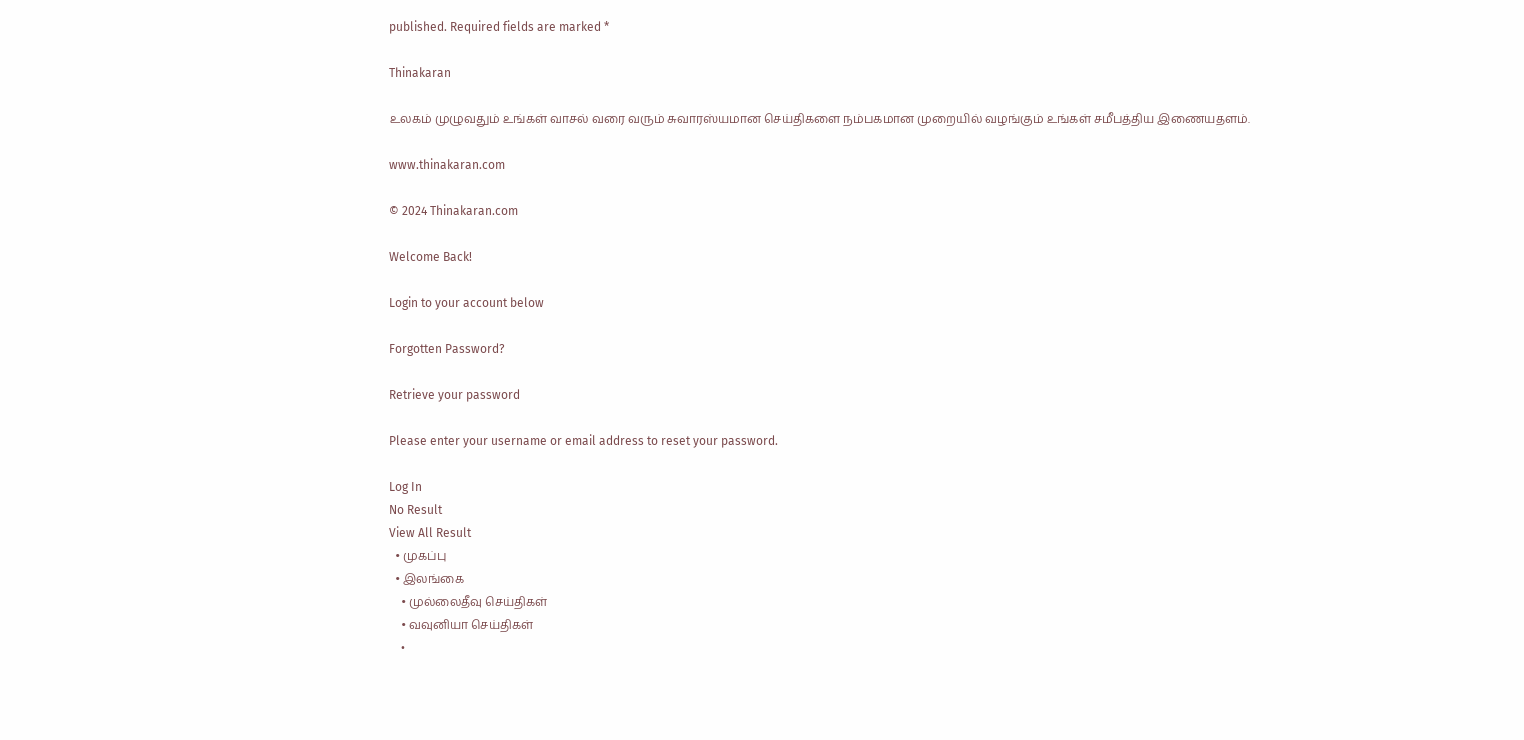published. Required fields are marked *

Thinakaran

உலகம் முழுவதும் உங்கள் வாசல் வரை வரும் சுவாரஸ்யமான செய்திகளை நம்பகமான முறையில் வழங்கும் உங்கள் சமீபத்திய இணையதளம்.

www.thinakaran.com

© 2024 Thinakaran.com

Welcome Back!

Login to your account below

Forgotten Password?

Retrieve your password

Please enter your username or email address to reset your password.

Log In
No Result
View All Result
  • முகப்பு
  • இலங்கை
    • முல்லைதீவு செய்திகள்
    • வவுனியா செய்திகள்
    •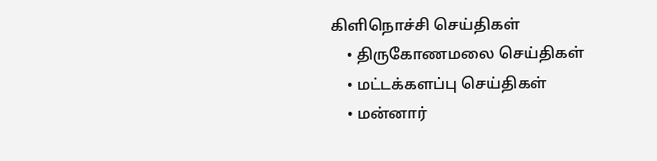கிளிநொச்சி செய்திகள்
    • திருகோணமலை செய்திகள்
    • மட்டக்களப்பு செய்திகள்
    • மன்னார்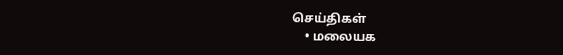செய்திகள்
    • மலையக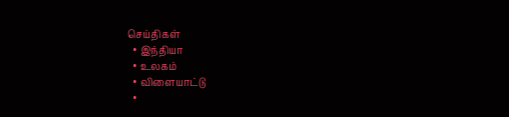செய்திகள்
  • இந்தியா
  • உலகம்
  • விளையாட்டு
  •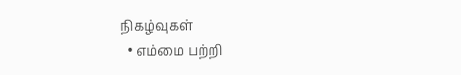நிகழ்வுகள்
  • எம்மை பற்றி